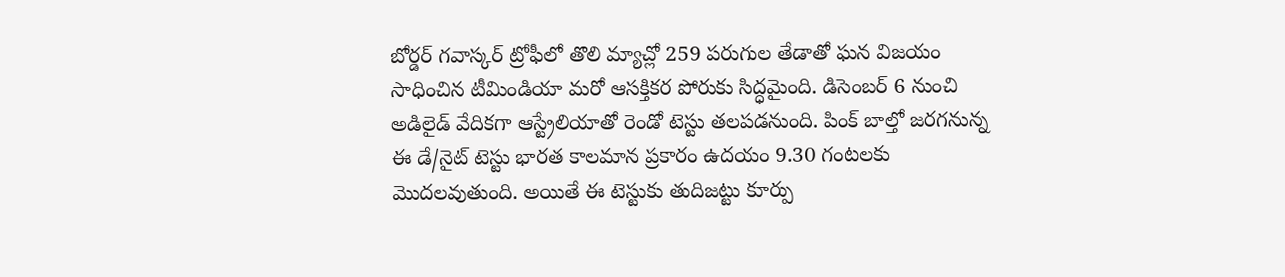బోర్డర్ గవాస్కర్ ట్రోఫీలో తొలి మ్యాచ్లో 259 పరుగుల తేడాతో ఘన విజయం సాధించిన టీమిండియా మరో ఆసక్తికర పోరుకు సిద్ధమైంది. డిసెంబర్ 6 నుంచి అడిలైడ్ వేదికగా ఆస్ట్రేలియాతో రెండో టెస్టు తలపడనుంది. పింక్ బాల్తో జరగనున్న ఈ డే/నైట్ టెస్టు భారత కాలమాన ప్రకారం ఉదయం 9.30 గంటలకు మొదలవుతుంది. అయితే ఈ టెస్టుకు తుదిజట్టు కూర్పు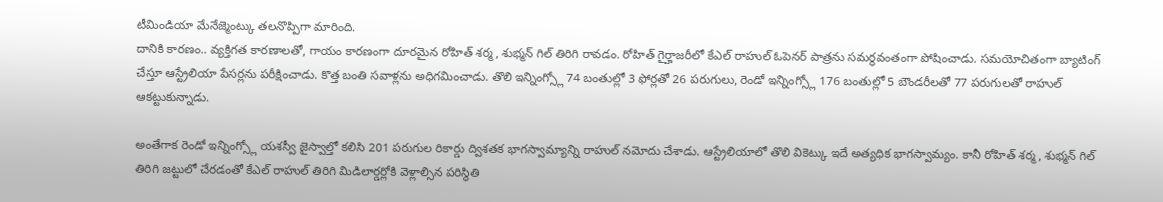టీమిండియా మేనేజ్మెంట్కు తలనొప్పిగా మారింది.
దానికి కారణం.. వ్యక్తిగత కారణాలతో, గాయం కారణంగా దూరమైన రోహిత్ శర్మ, శుభ్మన్ గిల్ తిరిగి రావడం. రోహిత్ గైర్హాజరీలో కేఎల్ రాహుల్ ఓపెనర్ పాత్రను సమర్థవంతంగా పోషించాడు. సమయోచితంగా బ్యాటింగ్ చేస్తూ ఆస్ట్రేలియా పేసర్లను పరీక్షించాడు. కొత్త బంతి సవాళ్లను అధిగమించాడు. తొలి ఇన్నింగ్స్లో 74 బంతుల్లో 3 ఫోర్లతో 26 పరుగులు, రెండో ఇన్నింగ్స్లో 176 బంతుల్లో 5 బౌండరీలతో 77 పరుగులతో రాహుల్ ఆకట్టుకున్నాడు.

అంతేగాక రెండో ఇన్నింగ్స్లో యశస్వీ జైస్వాల్తో కలిసి 201 పరుగుల రికార్డు ద్విశతక భాగస్వామ్యాన్ని రాహుల్ నమోదు చేశాడు. ఆస్ట్రేలియాలో తొలి వికెట్కు ఇదే అత్యధిక భాగస్వామ్యం. కానీ రోహిత్ శర్మ, శుభ్మన్ గిల్ తిరిగి జట్టులో చేరడంతో కేఎల్ రాహుల్ తిరిగి మిడిలార్డర్లోకి వెళ్లాల్సిన పరిస్థితి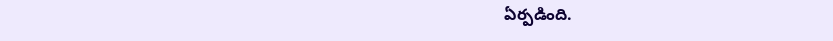ఏర్పడింది.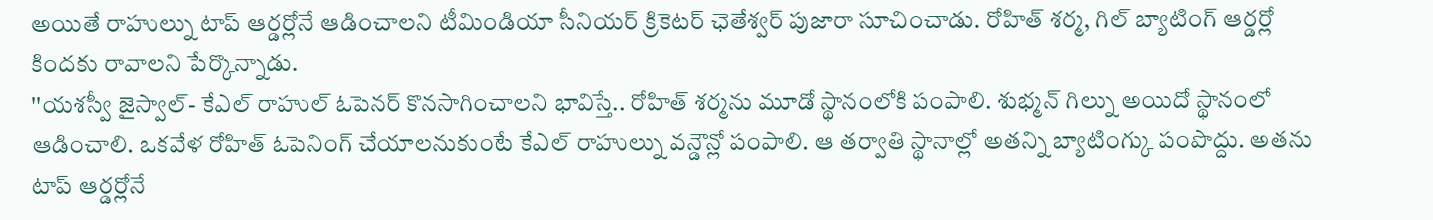అయితే రాహుల్ను టాప్ ఆర్డర్లోనే ఆడించాలని టీమిండియా సీనియర్ క్రికెటర్ ఛెతేశ్వర్ పుజారా సూచించాడు. రోహిత్ శర్మ, గిల్ బ్యాటింగ్ ఆర్డర్లో కిందకు రావాలని పేర్కొన్నాడు.
''యశస్వీ జైస్వాల్- కేఎల్ రాహుల్ ఓపెనర్ కొనసాగించాలని భావిస్తే.. రోహిత్ శర్మను మూడో స్థానంలోకి పంపాలి. శుభ్మన్ గిల్ను అయిదో స్థానంలో ఆడించాలి. ఒకవేళ రోహిత్ ఓపెనింగ్ చేయాలనుకుంటే కేఎల్ రాహుల్ను వన్డౌన్లో పంపాలి. ఆ తర్వాతి స్థానాల్లో అతన్ని బ్యాటింగ్కు పంపొద్దు. అతను టాప్ ఆర్డర్లోనే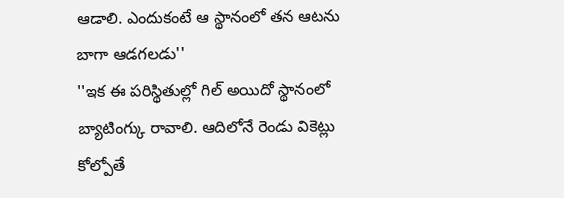ఆడాలి. ఎందుకంటే ఆ స్థానంలో తన ఆటను బాగా ఆడగలడు''
''ఇక ఈ పరిస్థితుల్లో గిల్ అయిదో స్థానంలో బ్యాటింగ్కు రావాలి. ఆదిలోనే రెండు వికెట్లు కోల్పోతే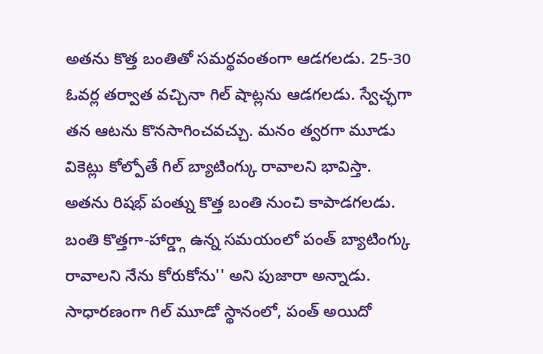అతను కొత్త బంతితో సమర్థవంతంగా ఆడగలడు. 25-30 ఓవర్ల తర్వాత వచ్చినా గిల్ షాట్లను ఆడగలడు. స్వేచ్ఛగా తన ఆటను కొనసాగించవచ్చు. మనం త్వరగా మూడు వికెట్లు కోల్పోతే గిల్ బ్యాటింగ్కు రావాలని భావిస్తా. అతను రిషభ్ పంత్ను కొత్త బంతి నుంచి కాపాడగలడు. బంతి కొత్తగా-హార్డ్గా ఉన్న సమయంలో పంత్ బ్యాటింగ్కు రావాలని నేను కోరుకోను'' అని పుజారా అన్నాడు. సాధారణంగా గిల్ మూడో స్థానంలో, పంత్ అయిదో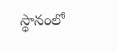స్థానంలో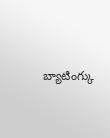బ్యాటింగ్కు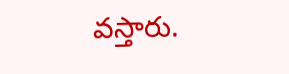వస్తారు.